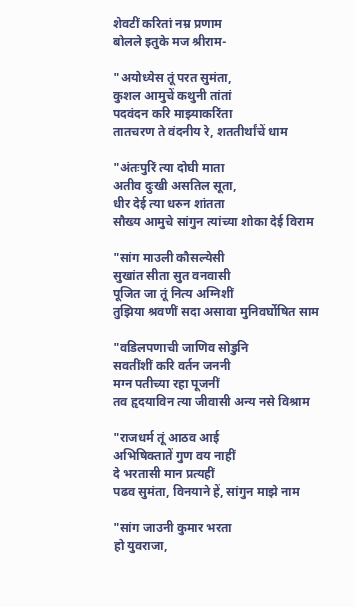शेवटीं करितां नम्र प्रणाम
बोलले इतुके मज श्रीराम-

"अयोध्येस तूं परत सुमंता,
कुशल आमुचें कथुनी तांतां
पदवंदन करि माझ्याकरिंता
तातचरण ते वंदनीय रे, शततीर्थांचें धाम

"अंतःपुरिं त्या दोघी माता
अतीव दुःखी असतिल सूता,
धीर देई त्या धरुन शांतता
सौख्य आमुचे सांगुन त्यांच्या शोका देई विराम

"सांग माउली कौसल्येसी
सुखांत सीता सुत वनवासी
पूजित जा तूं नित्य अग्निशीं
तुझिया श्रवणीं सदा असावा मुनिवर्घोषित साम

"वडिलपणाची जाणिव सोडुनि
सवतींशीं करि वर्तन जननी
मग्न पतीच्या रहा पूजनीं
तव हृदयाविन त्या जीवासी अन्य नसे विश्राम

"राजधर्म तूं आठव आई
अभिषिक्तातें गुण वय नाहीं
दे भरतासी मान प्रत्यहीं
पढव सुमंता, विनयाने हें, सांगुन माझे नाम

"सांग जाउनी कुमार भरता
हो युवराजा,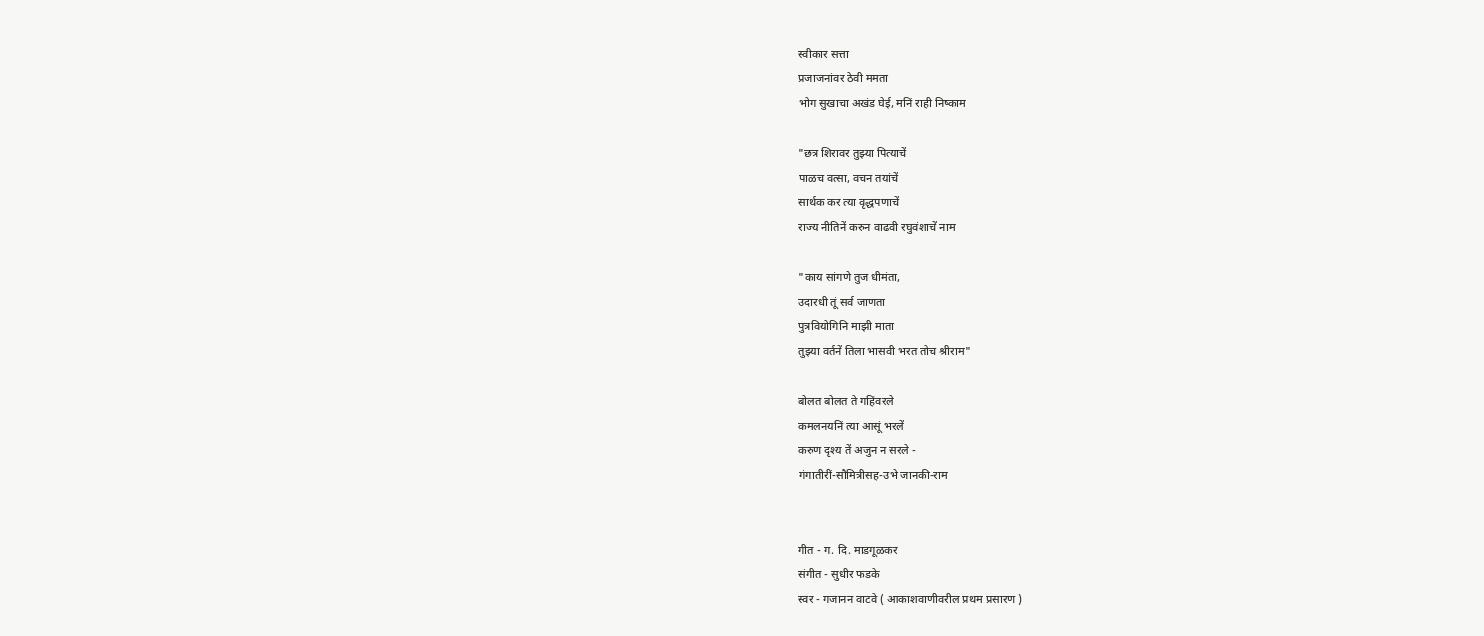स्वीकार सत्ता
प्रजाजनांवर ठेवी ममता
भोग सुखाचा अखंड घेई, मनिं राही निष्काम

"छत्र शिरावर तुझ्या पित्याचें
पाळच वत्सा, वचन तयांचें
सार्थक कर त्या वृद्धपणाचें
राज्य नीतिनें करुन वाढवी रघुवंशाचें नाम

"काय सांगणे तुज धीमंता,
उदारधी तूं सर्व जाणता
पुत्रवियोगिनि माझी माता
तुझ्या वर्तनें तिला भासवी भरत तोच श्रीराम"

बोलत बोलत ते गहिंवरले
कमलनयनिं त्या आसूं भरलें
करुण दृश्य तें अजुन न सरले -
गंगातीरीं-सौमित्रीसह-उभे जानकी-राम


गीत - ग. दि. माडगूळकर
संगीत - सुधीर फडके
स्वर - गजानन वाटवे ( आकाशवाणीवरील प्रथम प्रसारण )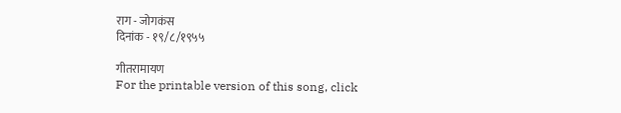राग - जोगकंस
दिनांक - १९/८/१९५५

गीतरामायण
For the printable version of this song, click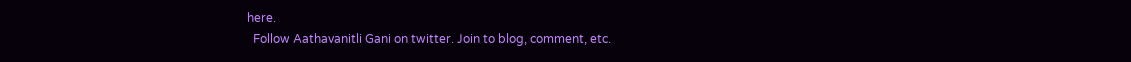here.
  Follow Aathavanitli Gani on twitter. Join to blog, comment, etc.